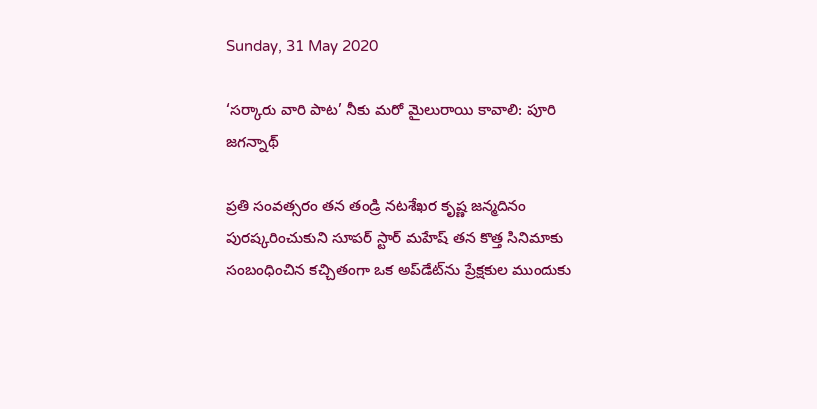Sunday, 31 May 2020

‘సర్కారు వారి పాట’ నీకు మరో మైలురాయి కావాలి: పూరి జగన్నాథ్

ప్రతి సంవత్సరం తన తండ్రి నటశేఖర కృష్ణ జన్మదినం పురష్కరించుకుని సూపర్ స్టార్ మహేష్ తన కొత్త సినిమాకు సంబంధించిన కచ్చితంగా ఒక అప్‌డేట్‌ను ప్రేక్షకుల ముందుకు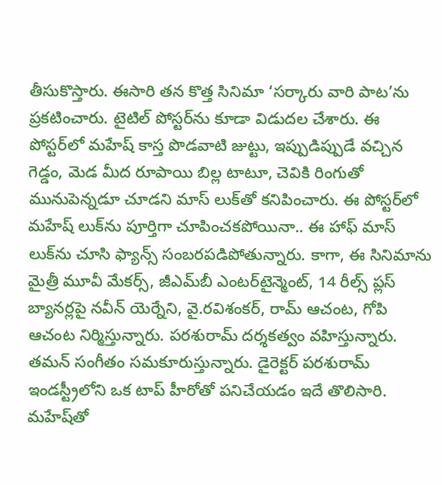తీసుకొస్తారు. ఈసారి తన కొత్త సినిమా ‘సర్కారు వారి పాట’ను ప్రకటించారు. టైటిల్ పోస్టర్‌ను కూడా విడుదల చేశారు. ఈ పోస్టర్‌లో మహేష్ కాస్త పొడవాటి జుట్టు, ఇప్పుడిప్పుడే వచ్చిన గెడ్డం, మెడ మీద రూపాయి బిల్ల టాటూ, చెవికి రింగుతో మునుపెన్నడూ చూడని మాస్ లుక్‌తో కనిపించారు. ఈ పోస్టర్‌లో మహేష్ లుక్‌ను పూర్తిగా చూపించకపోయినా.. ఈ హాఫ్ మాస్ లుక్‌ను చూసి ఫ్యాన్స్ సంబరపడిపోతున్నారు. కాగా, ఈ సినిమాను మైత్రీ మూవీ మేకర్స్, జీఎమ్‌బీ ఎంటర్‌టైన్మెంట్, 14 రీల్స్ ప్లస్ బ్యానర్లపై నవీన్ యెర్నేని, వై.రవిశంకర్, రామ్ ఆచంట, గోపి ఆచంట నిర్మిస్తున్నారు. పరశురామ్ దర్శకత్వం వహిస్తున్నారు. తమన్ సంగీతం సమకూరుస్తున్నారు. డైరెక్టర్ పరశురామ్ ఇండస్ట్రీలోని ఒక టాప్ హీరోతో పనిచేయడం ఇదే తొలిసారి. మహేష్‌తో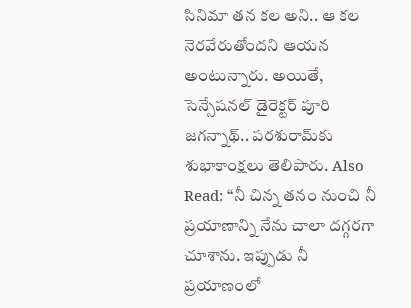సినిమా తన కల అని.. ఆ కల నెరవేరుతోందని ఆయన అంటున్నారు. అయితే, సెన్సేషనల్ డైరెక్టర్ పూరి జగన్నాథ్.. పరశురామ్‌కు శుభాకాంక్షలు తెలిపారు. Also Read: ‘‘నీ చిన్న తనం నుంచి నీ ప్రయాణాన్ని నేను చాలా దగ్గరగా చూశాను. ఇప్పుడు నీ ప్రయాణంలో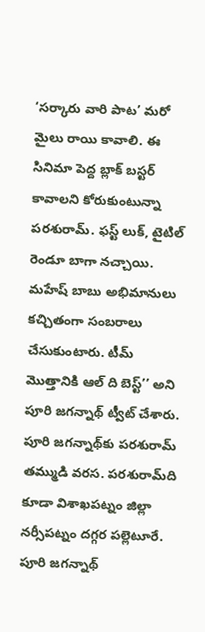‘సర్కారు వారి పాట’ మరో మైలు రాయి కావాలి. ఈ సినిమా పెద్ద బ్లాక్ బస్టర్ కావాలని కోరుకుంటున్నా పరశురామ్. ఫస్ట్ లుక్, టైటిల్ రెండూ బాగా నచ్చాయి. మహేష్ బాబు అభిమానులు కచ్చితంగా సంబరాలు చేసుకుంటారు. టీమ్ మొత్తానికి ఆల్ ది బెస్ట్’’ అని పూరి జగన్నాథ్ ట్వీట్ చేశారు. పూరి జగన్నాథ్‌కు పరశురామ్ తమ్ముడి వరస. పరశురామ్‌ది కూడా విశాఖపట్నం జిల్లా నర్సీపట్నం దగ్గర పల్లెటూరే. పూరి జగన్నాథ్‌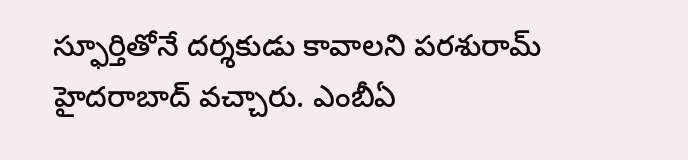స్ఫూర్తితోనే దర్శకుడు కావాలని పరశురామ్ హైదరాబాద్ వచ్చారు. ఎంబీఏ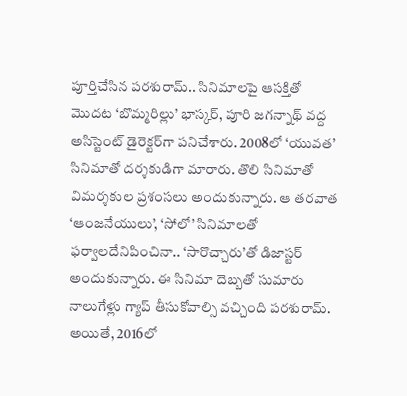పూర్తిచేసిన పరశురామ్.. సినిమాలపై ఆసక్తితో మొదట ‘బొమ్మరిల్లు’ భాస్కర్, పూరి జగన్నాథ్ వద్ద అసిస్టెంట్ డైరెక్టర్‌గా పనిచేశారు. 2008లో ‘యువత’ సినిమాతో దర్శకుడిగా మారారు. తొలి సినిమాతో విమర్శకుల ప్రశంసలు అందుకున్నారు. ఆ తరవాత ‘ఆంజనేయులు’, ‘సోలో’ సినిమాలతో ఫర్వాలదేనిపించినా.. ‘సారొచ్చారు’తో డిజాస్టర్ అందుకున్నారు. ఈ సినిమా దెబ్బతో సుమారు నాలుగేళ్లు గ్యాప్ తీసుకోవాల్సి వచ్చింది పరశురామ్. అయితే, 2016లో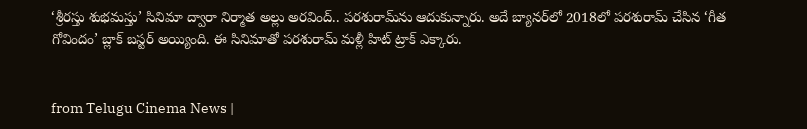‘శ్రీరస్తు శుభమస్తు’ సినిమా ద్వారా నిర్మాత అల్లు అరవింద్.. పరశురామ్‌ను ఆదుకున్నారు. అదే బ్యానర్‌లో 2018లో పరశురామ్ చేసిన ‘గీత గోవిందం’ బ్లాక్ బస్టర్ అయ్యింది. ఈ సినిమాతో పరశురామ్ మళ్లీ హిట్ ట్రాక్ ఎక్కారు.


from Telugu Cinema News |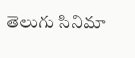తెలుగు సినిమా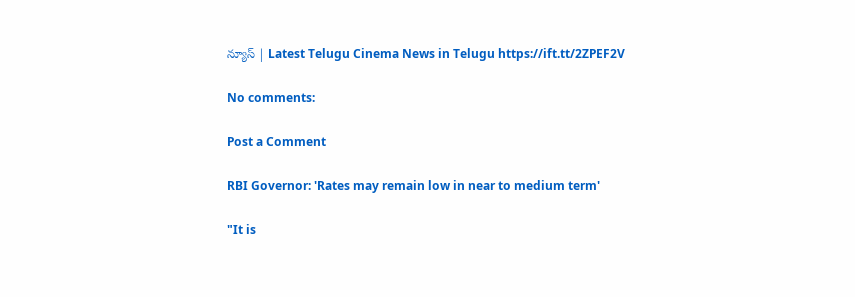న్యూస్ | Latest Telugu Cinema News in Telugu https://ift.tt/2ZPEF2V

No comments:

Post a Comment

RBI Governor: 'Rates may remain low in near to medium term'

"It is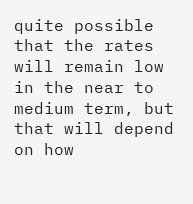quite possible that the rates will remain low in the near to medium term, but that will depend on how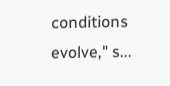conditions evolve," s...